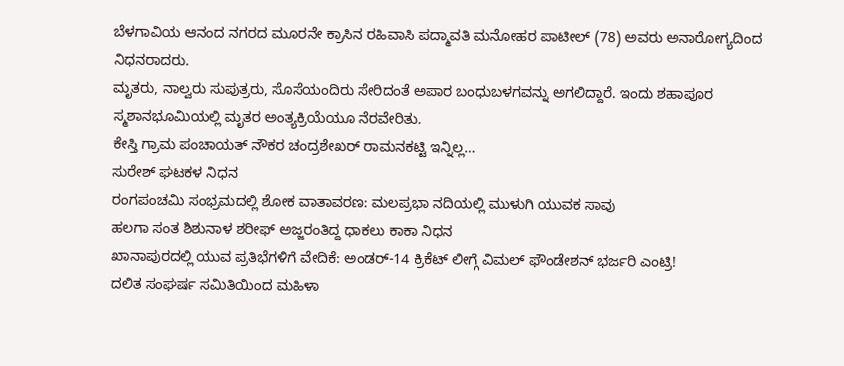ಬೆಳಗಾವಿಯ ಆನಂದ ನಗರದ ಮೂರನೇ ಕ್ರಾಸಿನ ರಹಿವಾಸಿ ಪದ್ಮಾವತಿ ಮನೋಹರ ಪಾಟೀಲ್ (78) ಅವರು ಅನಾರೋಗ್ಯದಿಂದ ನಿಧನರಾದರು.
ಮೃತರು, ನಾಲ್ವರು ಸುಪುತ್ರರು, ಸೊಸೆಯಂದಿರು ಸೇರಿದಂತೆ ಅಪಾರ ಬಂಧುಬಳಗವನ್ನು ಅಗಲಿದ್ದಾರೆ. ಇಂದು ಶಹಾಪೂರ ಸ್ಮಶಾನಭೂಮಿಯಲ್ಲಿ ಮೃತರ ಅಂತ್ಯಕ್ರಿಯೆಯೂ ನೆರವೇರಿತು.
ಕೇಸ್ತಿ ಗ್ರಾಮ ಪಂಚಾಯತ್ ನೌಕರ ಚಂದ್ರಶೇಖರ್ ರಾಮನಕಟ್ಟಿ ಇನ್ನಿಲ್ಲ…
ಸುರೇಶ್ ಘಟಕಳ ನಿಧನ
ರಂಗಪಂಚಮಿ ಸಂಭ್ರಮದಲ್ಲಿ ಶೋಕ ವಾತಾವರಣ: ಮಲಪ್ರಭಾ ನದಿಯಲ್ಲಿ ಮುಳುಗಿ ಯುವಕ ಸಾವು
ಹಲಗಾ ಸಂತ ಶಿಶುನಾಳ ಶರೀಫ್ ಅಜ್ಜರಂತಿದ್ದ ಧಾಕಲು ಕಾಕಾ ನಿಧನ
ಖಾನಾಪುರದಲ್ಲಿ ಯುವ ಪ್ರತಿಭೆಗಳಿಗೆ ವೇದಿಕೆ: ಅಂಡರ್-14 ಕ್ರಿಕೆಟ್ ಲೀಗ್ಗೆ ವಿಮಲ್ ಫೌಂಡೇಶನ್ ಭರ್ಜರಿ ಎಂಟ್ರಿ!
ದಲಿತ ಸಂಘರ್ಷ ಸಮಿತಿಯಿಂದ ಮಹಿಳಾ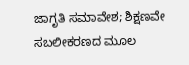ಜಾಗೃತಿ ಸಮಾವೇಶ; ಶಿಕ್ಷಣವೇ ಸಬಲೀಕರಣದ ಮೂಲ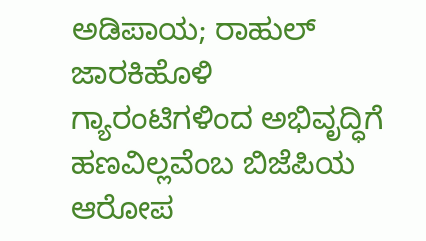ಅಡಿಪಾಯ; ರಾಹುಲ್ ಜಾರಕಿಹೊಳಿ
ಗ್ಯಾರಂಟಿಗಳಿಂದ ಅಭಿವೃದ್ಧಿಗೆ ಹಣವಿಲ್ಲವೆಂಬ ಬಿಜೆಪಿಯ ಆರೋಪ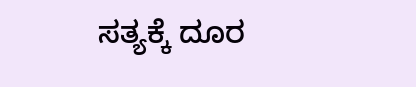ಸತ್ಯಕ್ಕೆ ದೂರ